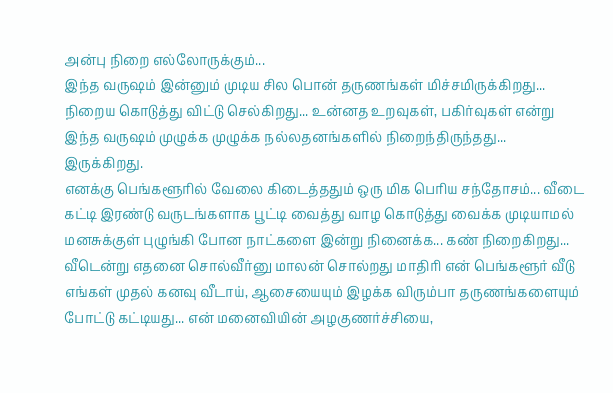அன்பு நிறை எல்லோருக்கும்...
இந்த வருஷம் இன்னும் முடிய சில பொன் தருணங்கள் மிச்சமிருக்கிறது... நிறைய கொடுத்து விட்டு செல்கிறது... உன்னத உறவுகள், பகிர்வுகள் என்று இந்த வருஷம் முழுக்க முழுக்க நல்லதனங்களில் நிறைந்திருந்தது... இருக்கிறது.
எனக்கு பெங்களூரில் வேலை கிடைத்ததும் ஒரு மிக பெரிய சந்தோசம்... வீடை கட்டி இரண்டு வருடங்களாக பூட்டி வைத்து வாழ கொடுத்து வைக்க முடியாமல் மனசுக்குள் புழுங்கி போன நாட்களை இன்று நினைக்க... கண் நிறைகிறது... வீடென்று எதனை சொல்வீர்னு மாலன் சொல்றது மாதிரி என் பெங்களூர் வீடு எங்கள் முதல் கனவு வீடாய், ஆசையையும் இழக்க விரும்பா தருணங்களையும் போட்டு கட்டியது... என் மனைவியின் அழகுணர்ச்சியை,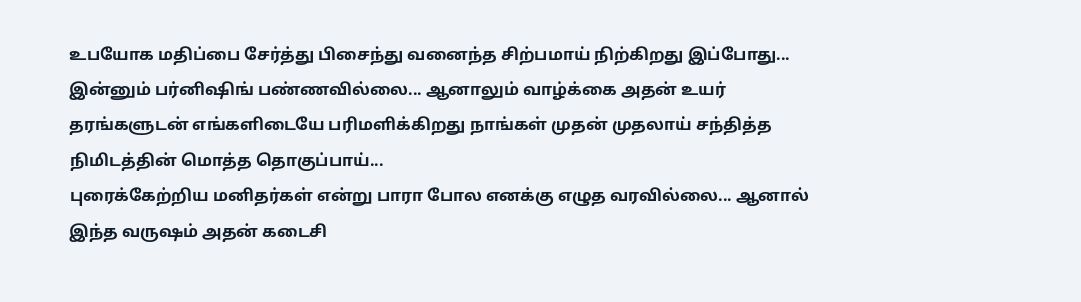உபயோக மதிப்பை சேர்த்து பிசைந்து வனைந்த சிற்பமாய் நிற்கிறது இப்போது... இன்னும் பர்னிஷிங் பண்ணவில்லை... ஆனாலும் வாழ்க்கை அதன் உயர் தரங்களுடன் எங்களிடையே பரிமளிக்கிறது நாங்கள் முதன் முதலாய் சந்தித்த நிமிடத்தின் மொத்த தொகுப்பாய்...
புரைக்கேற்றிய மனிதர்கள் என்று பாரா போல எனக்கு எழுத வரவில்லை... ஆனால் இந்த வருஷம் அதன் கடைசி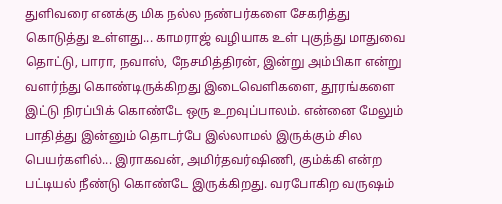துளிவரை எனக்கு மிக நல்ல நண்பர்களை சேகரித்து கொடுத்து உள்ளது... காமராஜ் வழியாக உள் புகுந்து மாதுவை தொட்டு, பாரா, நவாஸ், நேசமித்திரன், இன்று அம்பிகா என்று வளர்ந்து கொண்டிருக்கிறது இடைவெளிகளை, தூரங்களை இட்டு நிரப்பிக் கொண்டே ஒரு உறவுப்பாலம். என்னை மேலும் பாதித்து இன்னும் தொடர்பே இல்லாமல் இருக்கும் சில பெயர்களில்... இராகவன், அமிர்தவர்ஷிணி, கும்க்கி என்ற பட்டியல் நீண்டு கொண்டே இருக்கிறது. வரபோகிற வருஷம்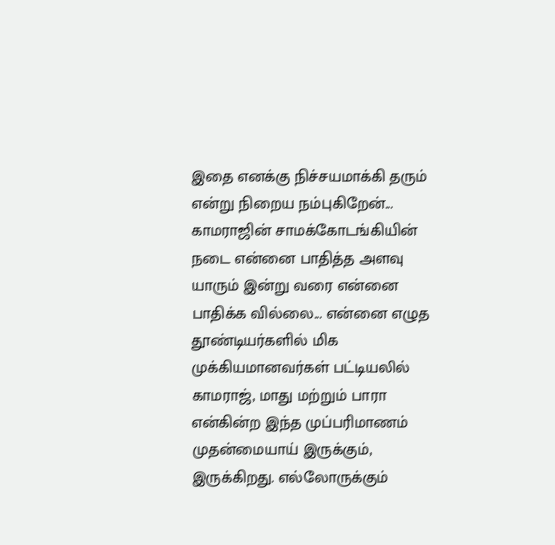இதை எனக்கு நிச்சயமாக்கி தரும் என்று நிறைய நம்புகிறேன்...
காமராஜின் சாமக்கோடங்கியின் நடை என்னை பாதித்த அளவு யாரும் இன்று வரை என்னை பாதிக்க வில்லை... என்னை எழுத தூண்டியர்களில் மிக முக்கியமானவர்கள் பட்டியலில் காமராஜ், மாது மற்றும் பாரா என்கின்ற இந்த முப்பரிமாணம் முதன்மையாய் இருக்கும், இருக்கிறது. எல்லோருக்கும்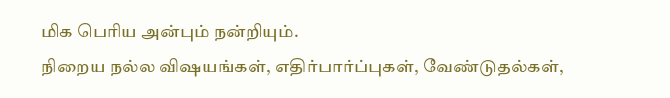மிக பெரிய அன்பும் நன்றியும்.
நிறைய நல்ல விஷயங்கள், எதிர்பார்ப்புகள், வேண்டுதல்கள்,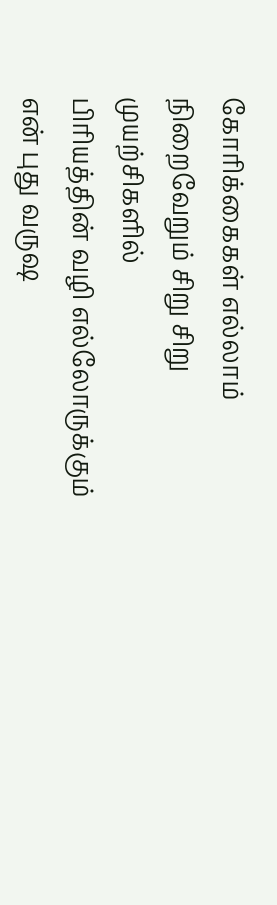கோரிக்கைகள் எல்லாம் நிறைவேறும் சிறு சிறு முயற்சிகளில்
பிரியத்தின் வழி எல்லோருக்கும் என் புது வருஷ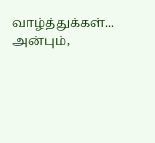வாழ்த்துக்கள்...
அன்பும்,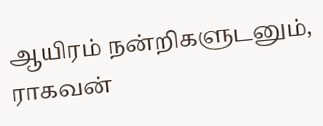ஆயிரம் நன்றிகளுடனும்,
ராகவன்